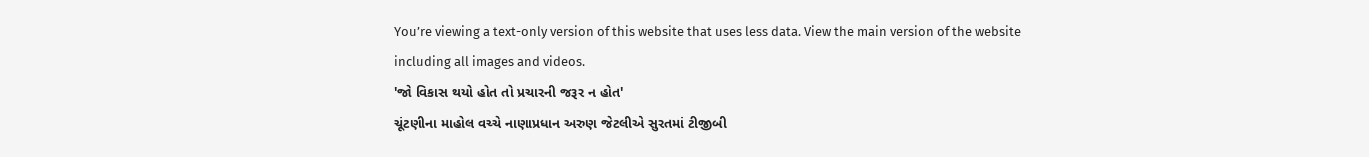You’re viewing a text-only version of this website that uses less data. View the main version of the website including all images and videos.
'જો વિકાસ થયો હોત તો પ્રચારની જરૂર ન હોત'
ચૂંટણીના માહોલ વચ્ચે નાણાપ્રધાન અરુણ જેટલીએ સુરતમાં ટીજીબી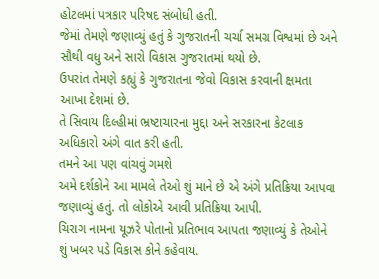હોટલમાં પત્રકાર પરિષદ સંબોધી હતી.
જેમાં તેમણે જણાવ્યું હતું કે ગુજરાતની ચર્ચા સમગ્ર વિશ્વમાં છે અને સૌથી વધુ અને સારો વિકાસ ગુજરાતમાં થયો છે.
ઉપરાંત તેમણે કહ્યું કે ગુજરાતના જેવો વિકાસ કરવાની ક્ષમતા આખા દેશમાં છે.
તે સિવાય દિલ્હીમાં ભ્રષ્ટાચારના મુદ્દા અને સરકારના કેટલાક અધિકારો અંગે વાત કરી હતી.
તમને આ પણ વાંચવું ગમશે
અમે દર્શકોને આ મામલે તેઓ શું માને છે એ અંગે પ્રતિક્રિયા આપવા જણાવ્યું હતું. તો લોકોએ આવી પ્રતિક્રિયા આપી.
ચિરાગ નામના યૂઝરે પોતાનો પ્રતિભાવ આપતા જણાવ્યું કે તેઓને શું ખબર પડે વિકાસ કોને કહેવાય.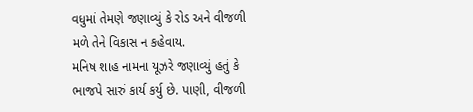વધુમાં તેમણે જણાવ્યું કે રોડ અને વીજળી મળે તેને વિકાસ ન કહેવાય.
મનિષ શાહ નામના યૂઝરે જણાવ્યું હતું કે ભાજપે સારું કાર્ય કર્યુ છે. પાણી, વીજળી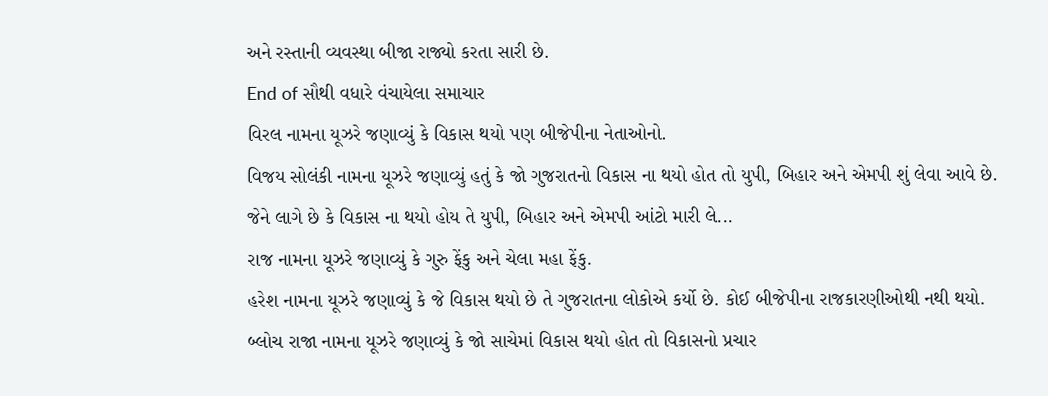અને રસ્તાની વ્યવસ્થા બીજા રાજ્યો કરતા સારી છે.
End of સૌથી વધારે વંચાયેલા સમાચાર
વિરલ નામના યૂઝરે જણાવ્યું કે વિકાસ થયો પણ બીજેપીના નેતાઓનો.
વિજય સોલંકી નામના યૂઝરે જણાવ્યું હતું કે જો ગુજરાતનો વિકાસ ના થયો હોત તો યુપી, બિહાર અને એમપી શું લેવા આવે છે.
જેને લાગે છે કે વિકાસ ના થયો હોય તે યુપી, બિહાર અને એમપી આંટો મારી લે...
રાજ નામના યૂઝરે જણાવ્યું કે ગુરુ ફેંકુ અને ચેલા મહા ફેંકુ.
હરેશ નામના યૂઝરે જણાવ્યું કે જે વિકાસ થયો છે તે ગુજરાતના લોકોએ કર્યો છે. કોઈ બીજેપીના રાજકારણીઓથી નથી થયો.
બ્લોચ રાજા નામના યૂઝરે જણાવ્યું કે જો સાચેમાં વિકાસ થયો હોત તો વિકાસનો પ્રચાર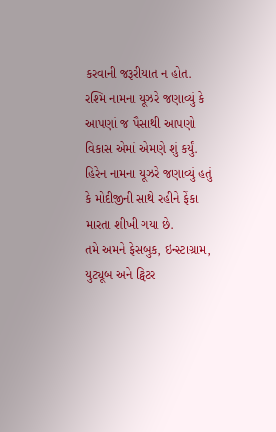કરવાની જરૂરીયાત ન હોત.
રશ્મિ નામના યૂઝરે જણાવ્યું કે આપણાં જ પૈસાથી આપણો વિકાસ એમાં એમણે શું કર્યું.
હિરેન નામના યૂઝરે જણાવ્યું હતું કે મોદીજીની સાથે રહીને ફેંકા મારતા શીખી ગયા છે.
તમે અમને ફેસબુક, ઇન્સ્ટાગ્રામ, યુટ્યૂબ અને ટ્વિટર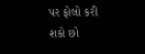પર ફોલો કરી શકો છો